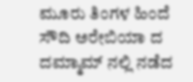ಮೂರು ತಿಂಗಳ ಹಿಂದೆ ಸೌದಿ ಅರೇಬಿಯಾ ದ ದಮ್ಮಾಮ್ ನಲ್ಲಿ ನಡೆದ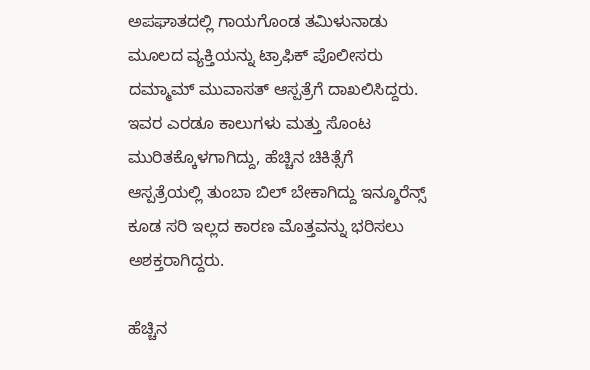ಅಪಘಾತದಲ್ಲಿ ಗಾಯಗೊಂಡ ತಮಿಳುನಾಡು ಮೂಲದ ವ್ಯಕ್ತಿಯನ್ನು ಟ್ರಾಫಿಕ್ ಪೊಲೀಸರು ದಮ್ಮಾಮ್ ಮುವಾಸತ್ ಆಸ್ಪತ್ರೆಗೆ ದಾಖಲಿಸಿದ್ದರು. ಇವರ ಎರಡೂ ಕಾಲುಗಳು ಮತ್ತು ಸೊಂಟ ಮುರಿತಕ್ಕೊಳಗಾಗಿದ್ದು, ಹೆಚ್ಚಿನ ಚಿಕಿತ್ಸೆಗೆ ಆಸ್ಪತ್ರೆಯಲ್ಲಿ ತುಂಬಾ ಬಿಲ್ ಬೇಕಾಗಿದ್ದು ಇನ್ಶೂರೆನ್ಸ್ ಕೂಡ ಸರಿ ಇಲ್ಲದ ಕಾರಣ ಮೊತ್ತವನ್ನು ಭರಿಸಲು ಅಶಕ್ತರಾಗಿದ್ದರು.

ಹೆಚ್ಚಿನ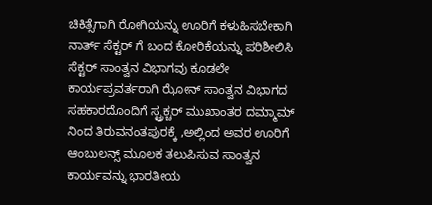ಚಿಕಿತ್ಸೆಗಾಗಿ ರೋಗಿಯನ್ನು ಊರಿಗೆ ಕಳುಹಿಸಬೇಕಾಗಿ ನಾರ್ತ್ ಸೆಕ್ಟರ್ ಗೆ ಬಂದ ಕೋರಿಕೆಯನ್ನು ಪರಿಶೀಲಿಸಿ ಸೆಕ್ಟರ್ ಸಾಂತ್ವನ ವಿಭಾಗವು ಕೂಡಲೇ ಕಾರ್ಯಪ್ರವರ್ತರಾಗಿ ಝೋನ್ ಸಾಂತ್ವನ ವಿಭಾಗದ ಸಹಕಾರದೊಂದಿಗೆ ಸ್ಟ್ರಕ್ಚರ್ ಮುಖಾಂತರ ದಮ್ಮಾಮ್ ನಿಂದ ತಿರುವನಂತಪುರಕ್ಕೆ ,ಅಲ್ಲಿಂದ ಅವರ ಊರಿಗೆ ಆಂಬುಲನ್ಸ್ ಮೂಲಕ ತಲುಪಿಸುವ ಸಾಂತ್ವನ ಕಾರ್ಯವನ್ನು ಭಾರತೀಯ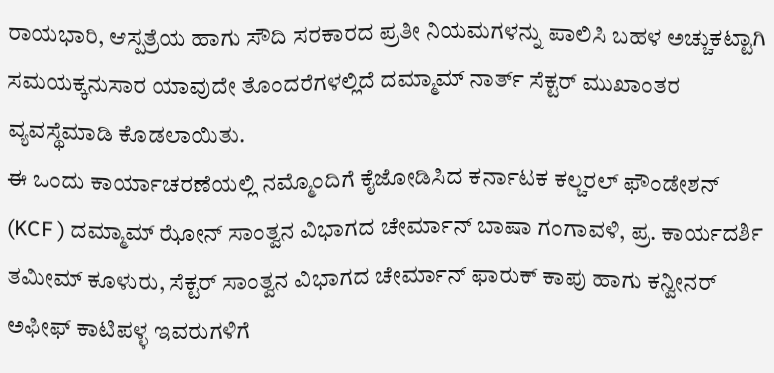ರಾಯಭಾರಿ, ಆಸ್ಪತ್ರೆಯ ಹಾಗು ಸೌದಿ ಸರಕಾರದ ಪ್ರತೀ ನಿಯಮಗಳನ್ನು ಪಾಲಿಸಿ ಬಹಳ ಅಚ್ಚುಕಟ್ಟಾಗಿ ಸಮಯಕ್ಕನುಸಾರ ಯಾವುದೇ ತೊಂದರೆಗಳಲ್ಲಿದೆ ದಮ್ಮಾಮ್ ನಾರ್ತ್ ಸೆಕ್ಟರ್ ಮುಖಾಂತರ ವ್ಯವಸ್ಥೆಮಾಡಿ ಕೊಡಲಾಯಿತು.
ಈ ಒಂದು ಕಾರ್ಯಾಚರಣೆಯಲ್ಲಿ ನಮ್ಮೊಂದಿಗೆ ಕೈಜೋಡಿಸಿದ ಕರ್ನಾಟಕ ಕಲ್ಚರಲ್ ಫೌಂಡೇಶನ್ (KCF ) ದಮ್ಮಾಮ್ ಝೋನ್ ಸಾಂತ್ವನ ವಿಭಾಗದ ಚೇರ್ಮಾನ್ ಬಾಷಾ ಗಂಗಾವಳಿ, ಪ್ರ. ಕಾರ್ಯದರ್ಶಿ ತಮೀಮ್ ಕೂಳುರು, ಸೆಕ್ಟರ್ ಸಾಂತ್ವನ ವಿಭಾಗದ ಚೇರ್ಮಾನ್ ಫಾರುಕ್ ಕಾಪು ಹಾಗು ಕನ್ವೀನರ್ ಅಫೀಫ್ ಕಾಟಿಪಳ್ಳ ಇವರುಗಳಿಗೆ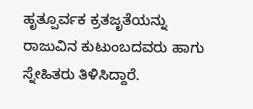ಹೃತ್ಪೂರ್ವಕ ಕ್ರತಜೃತೆಯನ್ನು ರಾಜುವಿನ ಕುಟುಂಬದವರು ಹಾಗು ಸ್ನೇಹಿತರು ತಿಳಿಸಿದ್ದಾರೆ.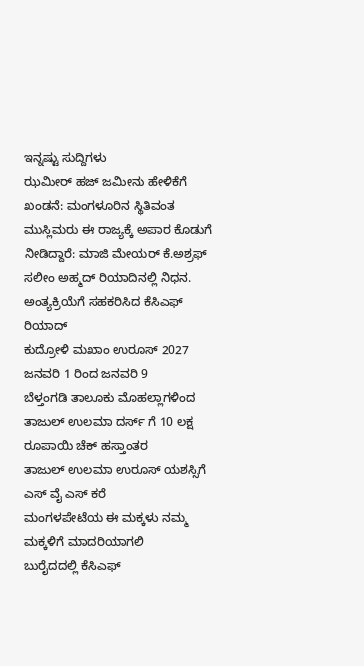ಇನ್ನಷ್ಟು ಸುದ್ದಿಗಳು
ಝಮೀರ್ ಹಜ್ ಜಮೀನು ಹೇಳಿಕೆಗೆ ಖಂಡನೆ: ಮಂಗಳೂರಿನ ಸ್ಥಿತಿವಂತ ಮುಸ್ಲಿಮರು ಈ ರಾಜ್ಯಕ್ಕೆ ಅಪಾರ ಕೊಡುಗೆ ನೀಡಿದ್ದಾರೆ: ಮಾಜಿ ಮೇಯರ್ ಕೆ.ಅಶ್ರಫ್
ಸಲೀಂ ಅಹ್ಮದ್ ರಿಯಾದಿನಲ್ಲಿ ನಿಧನ. ಅಂತ್ಯಕ್ರಿಯೆಗೆ ಸಹಕರಿಸಿದ ಕೆಸಿಎಫ್ ರಿಯಾದ್
ಕುದ್ರೋಳಿ ಮಖಾಂ ಉರೂಸ್ 2027 ಜನವರಿ 1 ರಿಂದ ಜನವರಿ 9
ಬೆಳ್ತಂಗಡಿ ತಾಲೂಕು ಮೊಹಲ್ಲಾಗಳಿಂದ ತಾಜುಲ್ ಉಲಮಾ ದರ್ಸ್ ಗೆ 10 ಲಕ್ಷ ರೂಪಾಯಿ ಚೆಕ್ ಹಸ್ತಾಂತರ
ತಾಜುಲ್ ಉಲಮಾ ಉರೂಸ್ ಯಶಸ್ಸಿಗೆ ಎಸ್ ವೈ ಎಸ್ ಕರೆ
ಮಂಗಳಪೇಟೆಯ ಈ ಮಕ್ಕಳು ನಮ್ಮ ಮಕ್ಕಳಿಗೆ ಮಾದರಿಯಾಗಲಿ
ಬುರೈದದಲ್ಲಿ ಕೆಸಿಎಫ್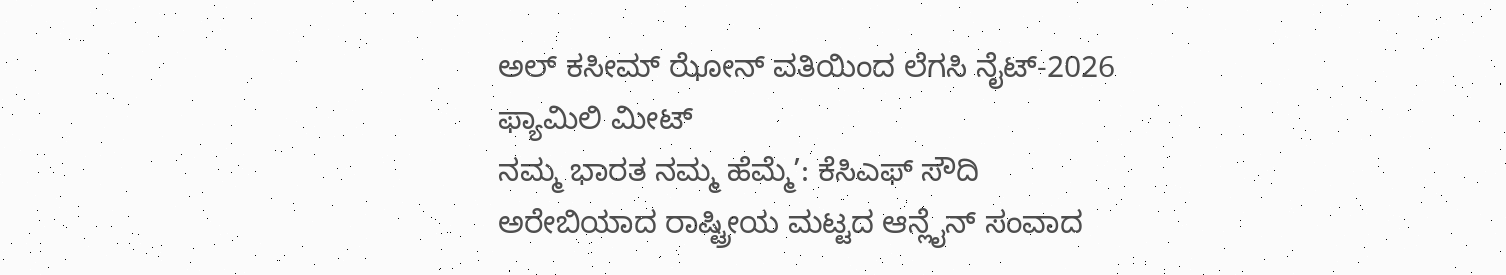ಅಲ್ ಕಸೀಮ್ ಝೋನ್ ವತಿಯಿಂದ ಲೆಗಸಿ ನೈಟ್-2026 ಫ್ಯಾಮಿಲಿ ಮೀಟ್
ನಮ್ಮ ಭಾರತ ನಮ್ಮ ಹೆಮ್ಮೆ’: ಕೆಸಿಎಫ್ ಸೌದಿ ಅರೇಬಿಯಾದ ರಾಷ್ಟ್ರೀಯ ಮಟ್ಟದ ಆನ್ಲೈನ್ ಸಂವಾದ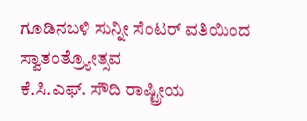ಗೂಡಿನಬಳಿ ಸುನ್ನೀ ಸೆಂಟರ್ ವತಿಯಿಂದ ಸ್ವಾತಂತ್ರ್ಯೋತ್ಸವ
ಕೆ.ಸಿ.ಎಫ್. ಸೌದಿ ರಾಷ್ಟ್ರೀಯ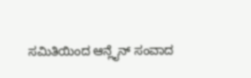ಸಮಿತಿಯಿಂದ ಆನ್ಲೈನ್ ಸಂವಾದ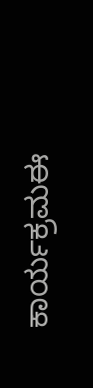ಕಾರ್ಯಕ್ರಮಈ